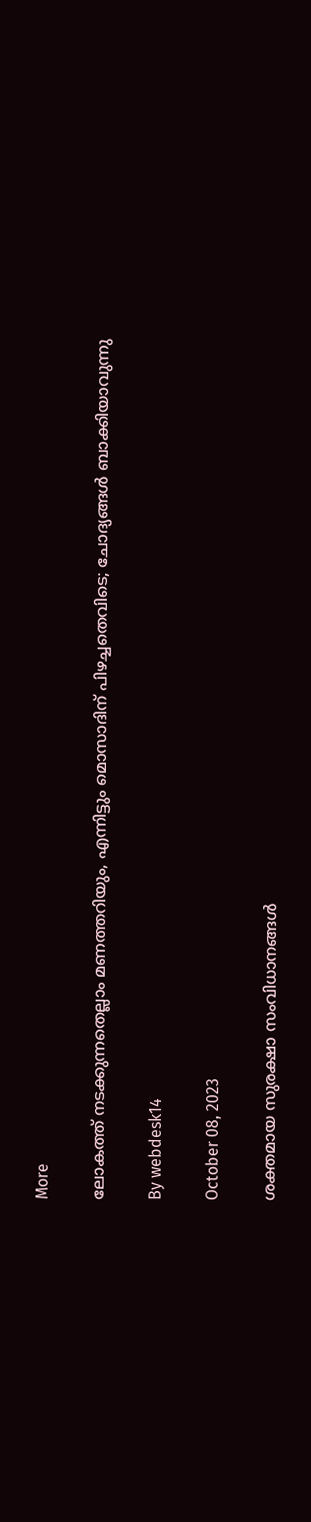More

ലോകത്ത് നടക്കുന്നതെല്ലാം മണത്തറിയും, എന്നിട്ടും മൊസാദിന് പിഴച്ചതെവിടെ; ചോദ്യങ്ങള്‍ ബാക്കിയാവുന്നു

By webdesk14

October 08, 2023

ശക്തമായ സുരക്ഷാ സംവിധാനങ്ങള്‍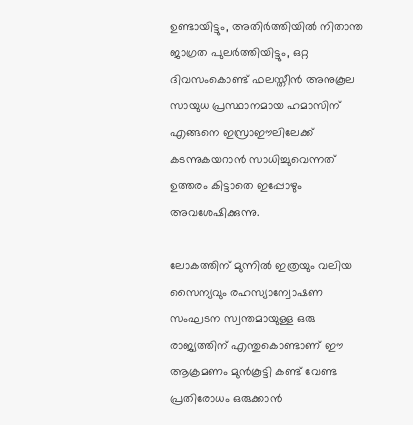ഉണ്ടായിട്ടും, അതിര്‍ത്തിയില്‍ നിതാന്ത ജാഗ്രത പുലര്‍ത്തിയിട്ടും, ഒറ്റ ദിവസംകൊണ്ട് ഫലസ്തീന്‍ അനുകൂല സായുധ പ്രസ്ഥാനമായ ഹമാസിന് എങ്ങനെ ഇസ്രാഈലിലേക്ക് കടന്നുകയറാന്‍ സാധിച്ചുവെന്നത് ഉത്തരം കിട്ടാതെ ഇപ്പോഴും അവശേഷിക്കുന്നു.

ലോകത്തിന് മുന്നില്‍ ഇത്രയും വലിയ സൈന്യവും രഹസ്യാന്വോഷണ സംഘടന സ്വന്തമായുള്ള ഒരു രാജ്യത്തിന് എന്തുകൊണ്ടാണ് ഈ ആക്രമണം മുന്‍കൂട്ടി കണ്ട് വേണ്ട പ്രതിരോധം ഒരുക്കാന്‍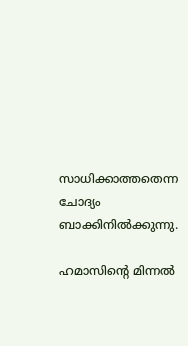സാധിക്കാത്തതെന്ന ചോദ്യം ബാക്കിനില്‍ക്കുന്നു.

ഹമാസിന്റെ മിന്നല്‍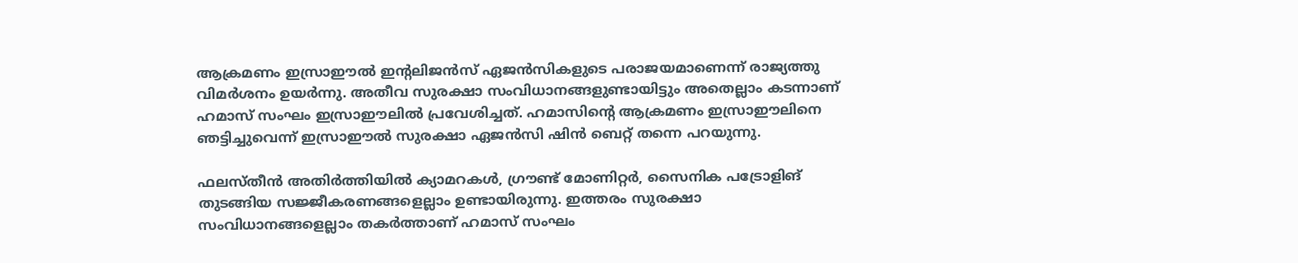ആക്രമണം ഇസ്രാഈല്‍ ഇന്റലിജന്‍സ് ഏജന്‍സികളുടെ പരാജയമാണെന്ന് രാജ്യത്തു വിമര്‍ശനം ഉയര്‍ന്നു. അതീവ സുരക്ഷാ സംവിധാനങ്ങളുണ്ടായിട്ടും അതെല്ലാം കടന്നാണ് ഹമാസ് സംഘം ഇസ്രാഈലില്‍ പ്രവേശിച്ചത്. ഹമാസിന്റെ ആക്രമണം ഇസ്രാഈലിനെ ഞട്ടിച്ചുവെന്ന് ഇസ്രാഈല്‍ സുരക്ഷാ ഏജന്‍സി ഷിന്‍ ബെറ്റ് തന്നെ പറയുന്നു.

ഫലസ്തീന്‍ അതിര്‍ത്തിയില്‍ ക്യാമറകള്‍, ഗ്രൗണ്ട് മോണിറ്റര്‍, സൈനിക പട്രോളിങ് തുടങ്ങിയ സജ്ജീകരണങ്ങളെല്ലാം ഉണ്ടായിരുന്നു. ഇത്തരം സുരക്ഷാ സംവിധാനങ്ങളെല്ലാം തകര്‍ത്താണ് ഹമാസ് സംഘം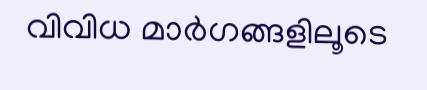വിവിധ മാര്‍ഗങ്ങളിലൂടെ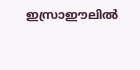ഇസ്രാഈലില്‍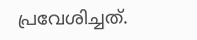പ്രവേശിച്ചത്.